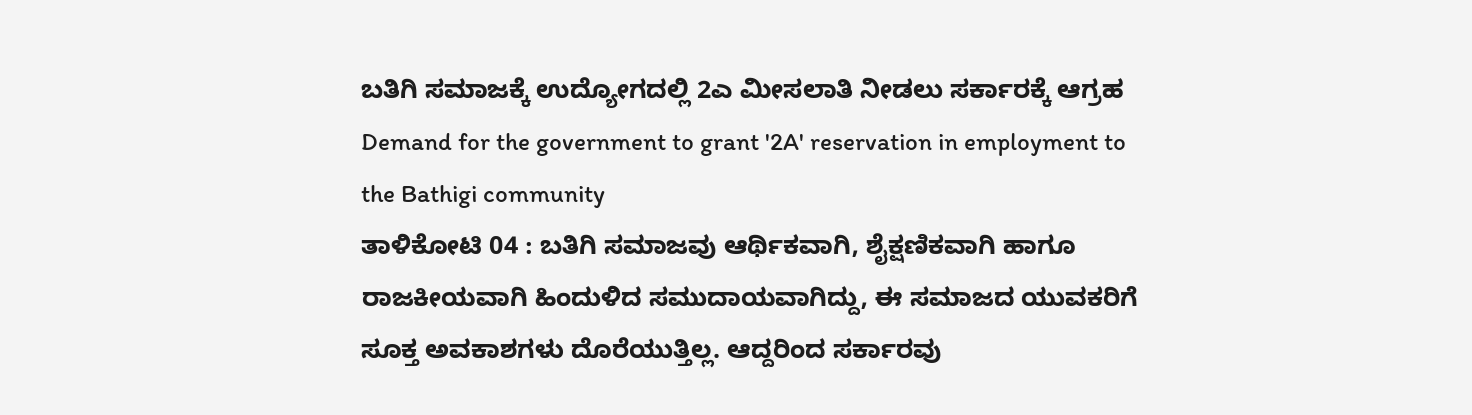ಬತಿಗಿ ಸಮಾಜಕ್ಕೆ ಉದ್ಯೋಗದಲ್ಲಿ 2ಎ ಮೀಸಲಾತಿ ನೀಡಲು ಸರ್ಕಾರಕ್ಕೆ ಆಗ್ರಹ
Demand for the government to grant '2A' reservation in employment to the Bathigi community
ತಾಳಿಕೋಟಿ 04 : ಬತಿಗಿ ಸಮಾಜವು ಆರ್ಥಿಕವಾಗಿ, ಶೈಕ್ಷಣಿಕವಾಗಿ ಹಾಗೂ ರಾಜಕೀಯವಾಗಿ ಹಿಂದುಳಿದ ಸಮುದಾಯವಾಗಿದ್ದು, ಈ ಸಮಾಜದ ಯುವಕರಿಗೆ ಸೂಕ್ತ ಅವಕಾಶಗಳು ದೊರೆಯುತ್ತಿಲ್ಲ. ಆದ್ದರಿಂದ ಸರ್ಕಾರವು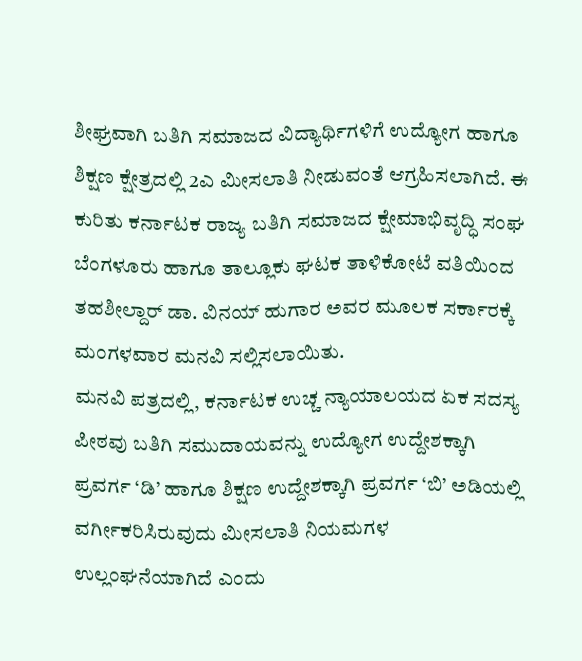ಶೀಘ್ರವಾಗಿ ಬತಿಗಿ ಸಮಾಜದ ವಿದ್ಯಾರ್ಥಿಗಳಿಗೆ ಉದ್ಯೋಗ ಹಾಗೂ ಶಿಕ್ಷಣ ಕ್ಷೇತ್ರದಲ್ಲಿ 2ಎ ಮೀಸಲಾತಿ ನೀಡುವಂತೆ ಆಗ್ರಹಿಸಲಾಗಿದೆ. ಈ ಕುರಿತು ಕರ್ನಾಟಕ ರಾಜ್ಯ ಬತಿಗಿ ಸಮಾಜದ ಕ್ಷೇಮಾಭಿವೃದ್ಧಿ ಸಂಘ ಬೆಂಗಳೂರು ಹಾಗೂ ತಾಲ್ಲೂಕು ಘಟಕ ತಾಳಿಕೋಟೆ ವತಿಯಿಂದ ತಹಶೀಲ್ದಾರ್ ಡಾ. ವಿನಯ್ ಹುಗಾರ ಅವರ ಮೂಲಕ ಸರ್ಕಾರಕ್ಕೆ ಮಂಗಳವಾರ ಮನವಿ ಸಲ್ಲಿಸಲಾಯಿತು.
ಮನವಿ ಪತ್ರದಲ್ಲಿ, ಕರ್ನಾಟಕ ಉಚ್ಚ ನ್ಯಾಯಾಲಯದ ಏಕ ಸದಸ್ಯ ಪೀಠವು ಬತಿಗಿ ಸಮುದಾಯವನ್ನು ಉದ್ಯೋಗ ಉದ್ದೇಶಕ್ಕಾಗಿ ಪ್ರವರ್ಗ ‘ಡಿ’ ಹಾಗೂ ಶಿಕ್ಷಣ ಉದ್ದೇಶಕ್ಕಾಗಿ ಪ್ರವರ್ಗ ‘ಬಿ’ ಅಡಿಯಲ್ಲಿ ವರ್ಗೀಕರಿಸಿರುವುದು ಮೀಸಲಾತಿ ನಿಯಮಗಳ ಉಲ್ಲಂಘನೆಯಾಗಿದೆ ಎಂದು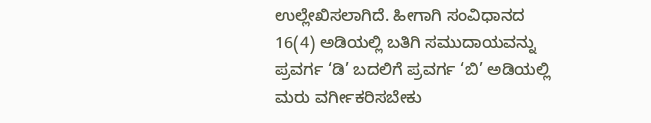ಉಲ್ಲೇಖಿಸಲಾಗಿದೆ. ಹೀಗಾಗಿ ಸಂವಿಧಾನದ 16(4) ಅಡಿಯಲ್ಲಿ ಬತಿಗಿ ಸಮುದಾಯವನ್ನು ಪ್ರವರ್ಗ ‘ಡಿ’ ಬದಲಿಗೆ ಪ್ರವರ್ಗ ‘ಬಿ’ ಅಡಿಯಲ್ಲಿ ಮರು ವರ್ಗೀಕರಿಸಬೇಕು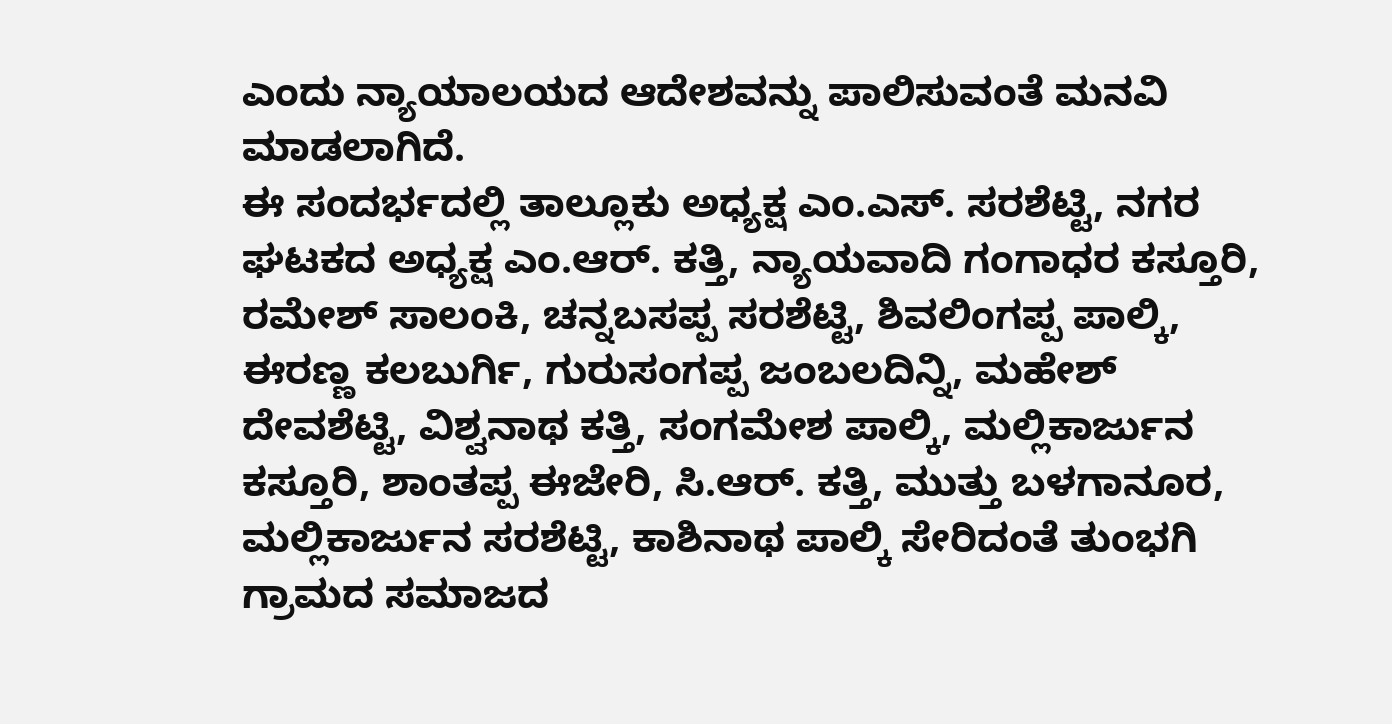ಎಂದು ನ್ಯಾಯಾಲಯದ ಆದೇಶವನ್ನು ಪಾಲಿಸುವಂತೆ ಮನವಿ ಮಾಡಲಾಗಿದೆ.
ಈ ಸಂದರ್ಭದಲ್ಲಿ ತಾಲ್ಲೂಕು ಅಧ್ಯಕ್ಷ ಎಂ.ಎಸ್. ಸರಶೆಟ್ಟಿ, ನಗರ ಘಟಕದ ಅಧ್ಯಕ್ಷ ಎಂ.ಆರ್. ಕತ್ತಿ, ನ್ಯಾಯವಾದಿ ಗಂಗಾಧರ ಕಸ್ತೂರಿ, ರಮೇಶ್ ಸಾಲಂಕಿ, ಚನ್ನಬಸಪ್ಪ ಸರಶೆಟ್ಟಿ, ಶಿವಲಿಂಗಪ್ಪ ಪಾಲ್ಕಿ, ಈರಣ್ಣ ಕಲಬುರ್ಗಿ, ಗುರುಸಂಗಪ್ಪ ಜಂಬಲದಿನ್ನಿ, ಮಹೇಶ್ ದೇವಶೆಟ್ಟಿ, ವಿಶ್ವನಾಥ ಕತ್ತಿ, ಸಂಗಮೇಶ ಪಾಲ್ಕಿ, ಮಲ್ಲಿಕಾರ್ಜುನ ಕಸ್ತೂರಿ, ಶಾಂತಪ್ಪ ಈಜೇರಿ, ಸಿ.ಆರ್. ಕತ್ತಿ, ಮುತ್ತು ಬಳಗಾನೂರ, ಮಲ್ಲಿಕಾರ್ಜುನ ಸರಶೆಟ್ಟಿ, ಕಾಶಿನಾಥ ಪಾಲ್ಕಿ ಸೇರಿದಂತೆ ತುಂಭಗಿ ಗ್ರಾಮದ ಸಮಾಜದ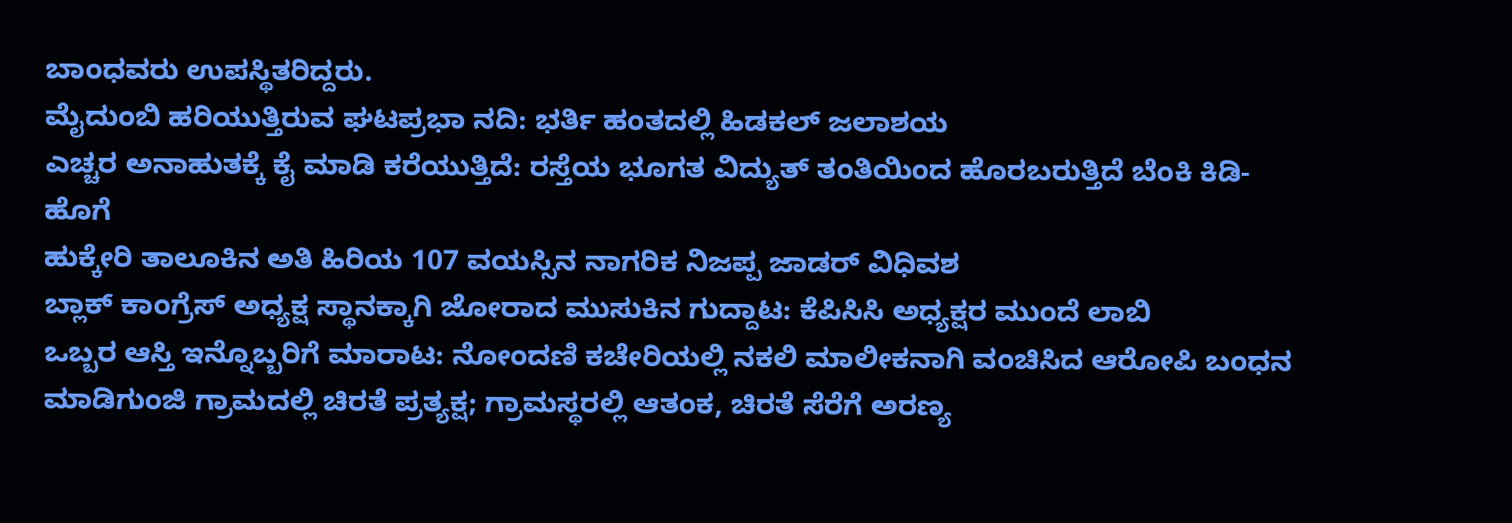ಬಾಂಧವರು ಉಪಸ್ಥಿತರಿದ್ದರು.
ಮೈದುಂಬಿ ಹರಿಯುತ್ತಿರುವ ಘಟಪ್ರಭಾ ನದಿ: ಭರ್ತಿ ಹಂತದಲ್ಲಿ ಹಿಡಕಲ್ ಜಲಾಶಯ
ಎಚ್ಚರ ಅನಾಹುತಕ್ಕೆ ಕೈ ಮಾಡಿ ಕರೆಯುತ್ತಿದೆ: ರಸ್ತೆಯ ಭೂಗತ ವಿದ್ಯುತ್ ತಂತಿಯಿಂದ ಹೊರಬರುತ್ತಿದೆ ಬೆಂಕಿ ಕಿಡಿ-ಹೊಗೆ
ಹುಕ್ಕೇರಿ ತಾಲೂಕಿನ ಅತಿ ಹಿರಿಯ 107 ವಯಸ್ಸಿನ ನಾಗರಿಕ ನಿಜಪ್ಪ ಜಾಡರ್ ವಿಧಿವಶ
ಬ್ಲಾಕ್ ಕಾಂಗ್ರೆಸ್ ಅಧ್ಯಕ್ಷ ಸ್ಥಾನಕ್ಕಾಗಿ ಜೋರಾದ ಮುಸುಕಿನ ಗುದ್ದಾಟ: ಕೆಪಿಸಿಸಿ ಅಧ್ಯಕ್ಷರ ಮುಂದೆ ಲಾಬಿ
ಒಬ್ಬರ ಆಸ್ತಿ ಇನ್ನೊಬ್ಬರಿಗೆ ಮಾರಾಟ: ನೋಂದಣಿ ಕಚೇರಿಯಲ್ಲಿ ನಕಲಿ ಮಾಲೀಕನಾಗಿ ವಂಚಿಸಿದ ಆರೋಪಿ ಬಂಧನ
ಮಾಡಿಗುಂಜಿ ಗ್ರಾಮದಲ್ಲಿ ಚಿರತೆ ಪ್ರತ್ಯಕ್ಷ; ಗ್ರಾಮಸ್ಥರಲ್ಲಿ ಆತಂಕ, ಚಿರತೆ ಸೆರೆಗೆ ಅರಣ್ಯ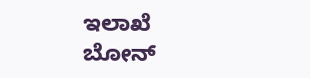ಇಲಾಖೆ ಬೋನ್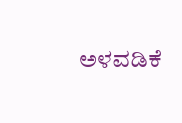ಅಳವಡಿಕೆ